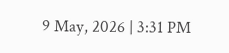9 May, 2026 | 3:31 PM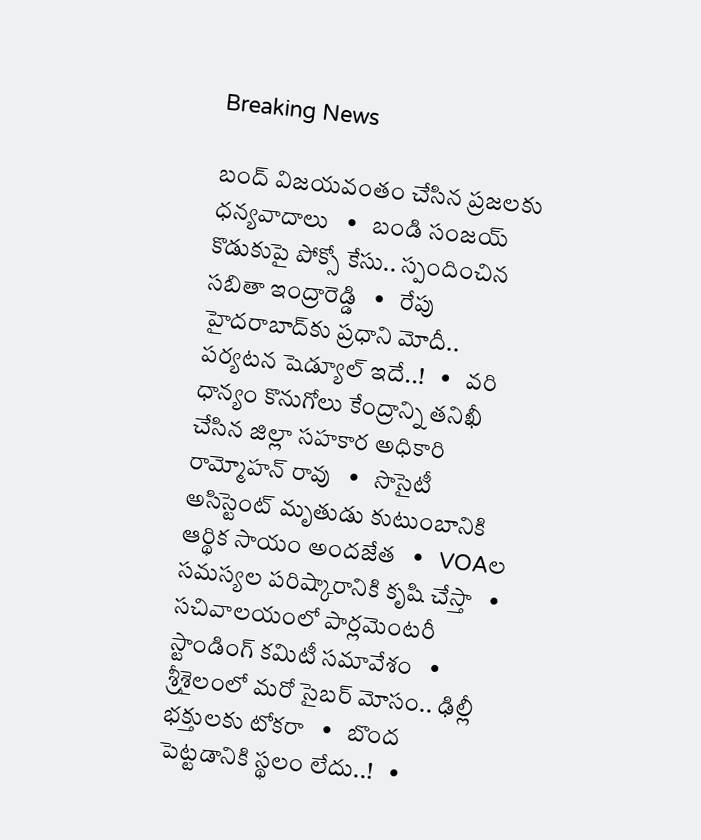Breaking News

బంద్ విజయవంతం చేసిన ప్రజలకు ధన్యవాదాలు   •   బండి సంజయ్ కొడుకుపై పోక్సో కేసు.. స్పందించిన సబితా ఇంద్రారెడ్డి   •   రేపు హైదరాబాద్‌కు ప్రధాని మోదీ.. పర్యటన షెడ్యూల్‌ ఇదే..!   •   వరి ధాన్యం కొనుగోలు కేంద్రాన్ని తనిఖీ చేసిన జిల్లా సహకార అధికారి రామ్మోహన్ రావు   •   సొసైటీ అసిస్టెంట్ మృతుడు కుటుంబానికి ఆర్థిక సాయం అందజేత   •   VOAల సమస్యల పరిష్కారానికి కృషి చేస్తా   •   సచివాలయంలో పార్లమెంటరీ స్టాండింగ్ కమిటీ సమావేశం   •   శ్రీశైలంలో మరో సైబర్ మోసం.. ఢిల్లీ భక్తులకు టోకరా   •   బొంద పెట్టడానికి స్థలం లేదు..!   •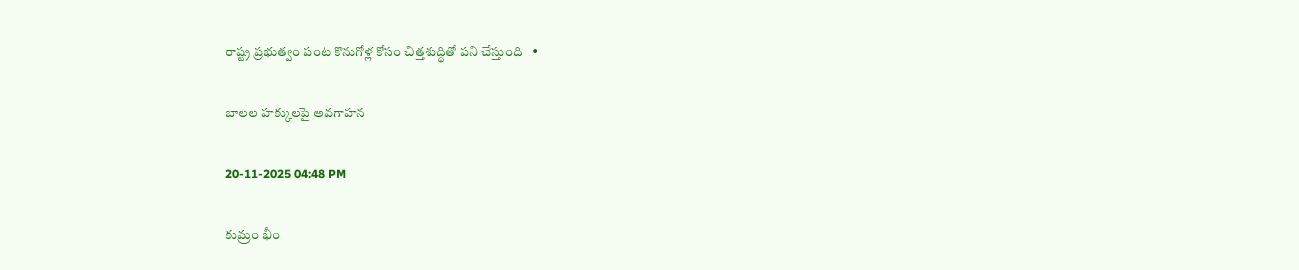రాష్ట్ర ప్రభుత్వం పంట కొనుగోళ్ల కోసం చిత్తశుద్ధితో పని చేస్తుంది   •

బాలల హక్కులపై అవగాహన

20-11-2025 04:48 PM

కుమ్రం భీం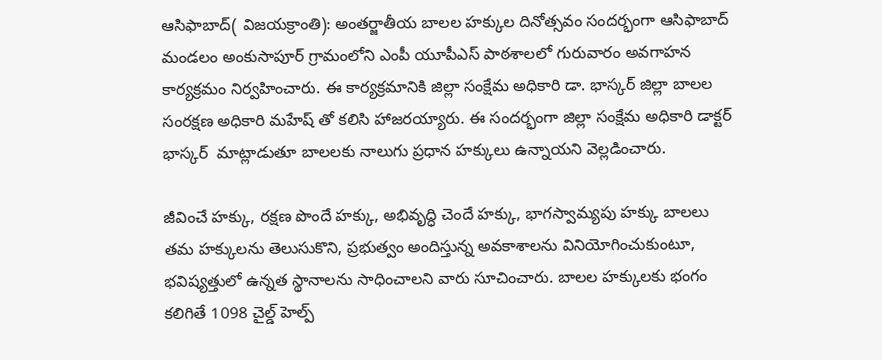ఆసిఫాబాద్( విజయక్రాంతి): అంతర్జాతీయ బాలల హక్కుల దినోత్సవం సందర్భంగా ఆసిఫాబాద్ మండలం అంకుసాపూర్ గ్రామంలోని ఎంపీ యూపీఎస్ పాఠశాలలో గురువారం అవగాహన కార్యక్రమం నిర్వహించారు. ఈ కార్యక్రమానికి జిల్లా సంక్షేమ అధికారి డా. భాస్కర్ జిల్లా బాలల సంరక్షణ అధికారి మహేష్ తో కలిసి హాజరయ్యారు. ఈ సందర్భంగా జిల్లా సంక్షేమ అధికారి డాక్టర్ భాస్కర్  మాట్లాడుతూ బాలలకు నాలుగు ప్రధాన హక్కులు ఉన్నాయని వెల్లడించారు.

జీవించే హక్కు, రక్షణ పొందే హక్కు, అభివృద్ధి చెందే హక్కు, భాగస్వామ్యపు హక్కు బాలలు తమ హక్కులను తెలుసుకొని, ప్రభుత్వం అందిస్తున్న అవకాశాలను వినియోగించుకుంటూ, భవిష్యత్తులో ఉన్నత స్థానాలను సాధించాలని వారు సూచించారు. బాలల హక్కులకు భంగం కలిగితే 1098 చైల్డ్ హెల్ప్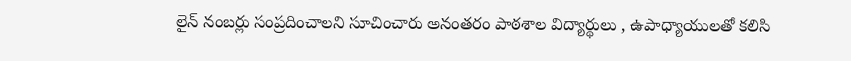లైన్ నంబర్లు సంప్రదించాలని సూచించారు అనంతరం పాఠశాల విద్యార్థులు , ఉపాధ్యాయులతో కలిసి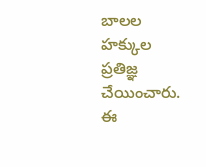బాలల హక్కుల ప్రతిజ్ఞ చేయించారు. ఈ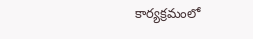కార్యక్రమంలో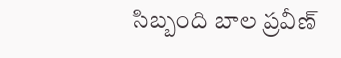సిబ్బంది బాల ప్రవీణ్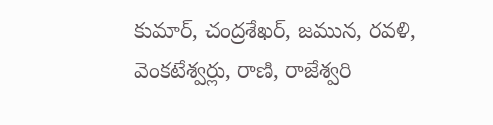కుమార్, చంద్రశేఖర్, జమున, రవళి, వెంకటేశ్వర్లు, రాణి, రాజేశ్వరి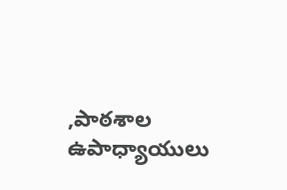,పాఠశాల ఉపాధ్యాయులు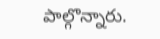పాల్గొన్నారు.